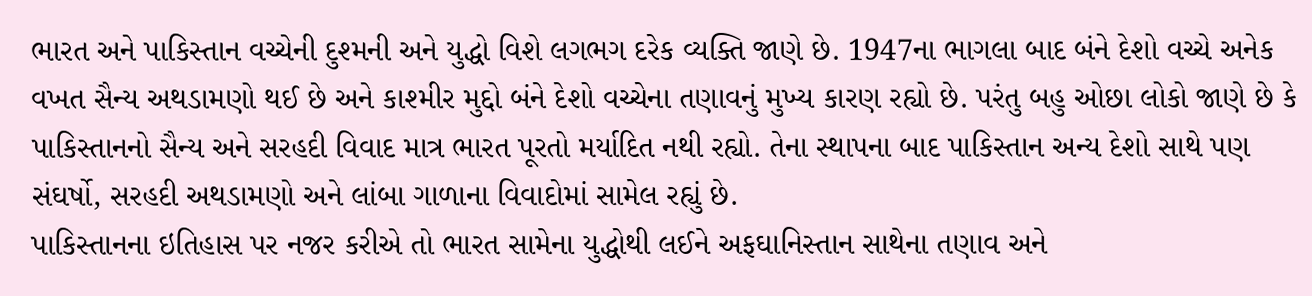ભારત અને પાકિસ્તાન વચ્ચેની દુશ્મની અને યુદ્ધો વિશે લગભગ દરેક વ્યક્તિ જાણે છે. 1947ના ભાગલા બાદ બંને દેશો વચ્ચે અનેક વખત સૈન્ય અથડામણો થઈ છે અને કાશ્મીર મુદ્દો બંને દેશો વચ્ચેના તણાવનું મુખ્ય કારણ રહ્યો છે. પરંતુ બહુ ઓછા લોકો જાણે છે કે પાકિસ્તાનનો સૈન્ય અને સરહદી વિવાદ માત્ર ભારત પૂરતો મર્યાદિત નથી રહ્યો. તેના સ્થાપના બાદ પાકિસ્તાન અન્ય દેશો સાથે પણ સંઘર્ષો, સરહદી અથડામણો અને લાંબા ગાળાના વિવાદોમાં સામેલ રહ્યું છે.
પાકિસ્તાનના ઇતિહાસ પર નજર કરીએ તો ભારત સામેના યુદ્ધોથી લઈને અફઘાનિસ્તાન સાથેના તણાવ અને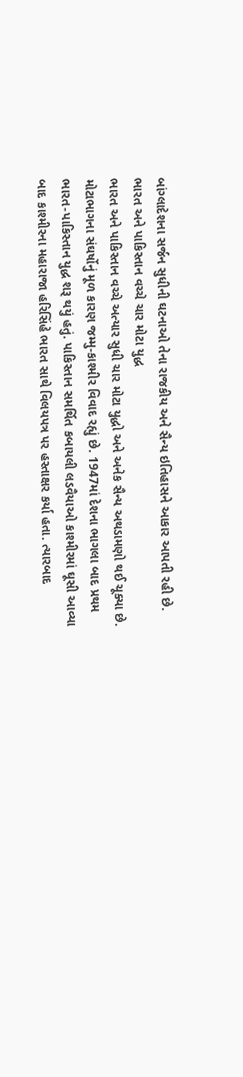બાંગ્લાદેશના સર્જન સુધીની ઘટનાઓ તેના રાજકીય અને સૈન્ય ઇતિહાસને આકાર આપતી રહી છે.
ભારત અને પાકિસ્તાન વચ્ચે ચાર મોટા યુદ્ધ
ભારત અને પાકિસ્તાન વચ્ચે અત્યાર સુધી ચાર મોટા યુદ્ધો અને અનેક સૈન્ય અથડામણો થઈ ચૂક્યા છે. મોટાભાગના સંઘર્ષોનું મૂળ કારણ જમ્મુ-કાશ્મીર વિવાદ રહ્યું છે. 1947માં દેશના ભાગલા બાદ પ્રથમ ભારત-પાકિસ્તાન યુદ્ધ શરૂ થયું હતું. પાકિસ્તાન સમર્થિત કબાયલી લડવૈયાઓ કાશ્મીરમાં ઘૂસી આવ્યા બાદ કાશ્મીરના મહારાજા હરિસિંહે ભારત સાથે વિલયપત્ર પર હસ્તાક્ષર કર્યા હતા. ત્યારબાદ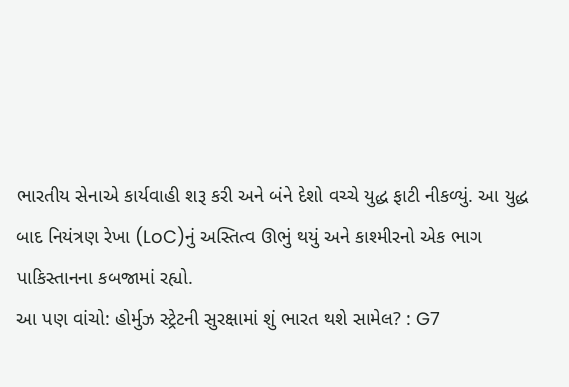ભારતીય સેનાએ કાર્યવાહી શરૂ કરી અને બંને દેશો વચ્ચે યુદ્ધ ફાટી નીકળ્યું. આ યુદ્ધ બાદ નિયંત્રણ રેખા (LoC)નું અસ્તિત્વ ઊભું થયું અને કાશ્મીરનો એક ભાગ પાકિસ્તાનના કબજામાં રહ્યો.
આ પણ વાંચો: હોર્મુઝ સ્ટ્રેટની સુરક્ષામાં શું ભારત થશે સામેલ? : G7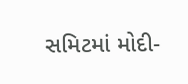સમિટમાં મોદી-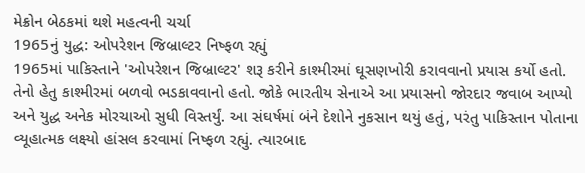મેક્રોન બેઠકમાં થશે મહત્વની ચર્ચા
1965નું યુદ્ધ: ઓપરેશન જિબ્રાલ્ટર નિષ્ફળ રહ્યું
1965માં પાકિસ્તાને 'ઓપરેશન જિબ્રાલ્ટર' શરૂ કરીને કાશ્મીરમાં ઘૂસણખોરી કરાવવાનો પ્રયાસ કર્યો હતો. તેનો હેતુ કાશ્મીરમાં બળવો ભડકાવવાનો હતો. જોકે ભારતીય સેનાએ આ પ્રયાસનો જોરદાર જવાબ આપ્યો અને યુદ્ધ અનેક મોરચાઓ સુધી વિસ્તર્યું. આ સંઘર્ષમાં બંને દેશોને નુકસાન થયું હતું, પરંતુ પાકિસ્તાન પોતાના વ્યૂહાત્મક લક્ષ્યો હાંસલ કરવામાં નિષ્ફળ રહ્યું. ત્યારબાદ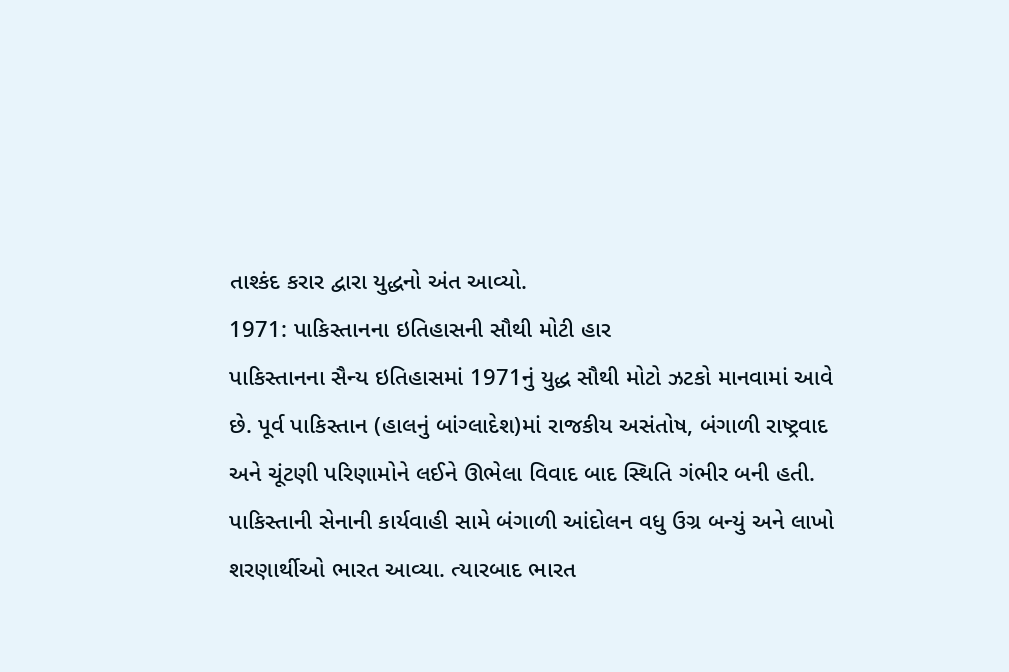તાશ્કંદ કરાર દ્વારા યુદ્ધનો અંત આવ્યો.
1971: પાકિસ્તાનના ઇતિહાસની સૌથી મોટી હાર
પાકિસ્તાનના સૈન્ય ઇતિહાસમાં 1971નું યુદ્ધ સૌથી મોટો ઝટકો માનવામાં આવે છે. પૂર્વ પાકિસ્તાન (હાલનું બાંગ્લાદેશ)માં રાજકીય અસંતોષ, બંગાળી રાષ્ટ્રવાદ અને ચૂંટણી પરિણામોને લઈને ઊભેલા વિવાદ બાદ સ્થિતિ ગંભીર બની હતી. પાકિસ્તાની સેનાની કાર્યવાહી સામે બંગાળી આંદોલન વધુ ઉગ્ર બન્યું અને લાખો શરણાર્થીઓ ભારત આવ્યા. ત્યારબાદ ભારત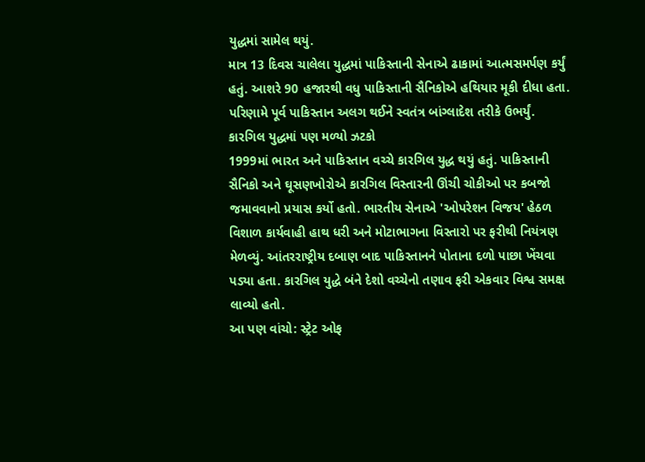યુદ્ધમાં સામેલ થયું.
માત્ર 13 દિવસ ચાલેલા યુદ્ધમાં પાકિસ્તાની સેનાએ ઢાકામાં આત્મસમર્પણ કર્યું હતું. આશરે 90 હજારથી વધુ પાકિસ્તાની સૈનિકોએ હથિયાર મૂકી દીધા હતા. પરિણામે પૂર્વ પાકિસ્તાન અલગ થઈને સ્વતંત્ર બાંગ્લાદેશ તરીકે ઉભર્યું.
કારગિલ યુદ્ધમાં પણ મળ્યો ઝટકો
1999માં ભારત અને પાકિસ્તાન વચ્ચે કારગિલ યુદ્ધ થયું હતું. પાકિસ્તાની સૈનિકો અને ઘૂસણખોરોએ કારગિલ વિસ્તારની ઊંચી ચોકીઓ પર કબજો જમાવવાનો પ્રયાસ કર્યો હતો. ભારતીય સેનાએ 'ઓપરેશન વિજય' હેઠળ વિશાળ કાર્યવાહી હાથ ધરી અને મોટાભાગના વિસ્તારો પર ફરીથી નિયંત્રણ મેળવ્યું. આંતરરાષ્ટ્રીય દબાણ બાદ પાકિસ્તાનને પોતાના દળો પાછા ખેંચવા પડ્યા હતા. કારગિલ યુદ્ધે બંને દેશો વચ્ચેનો તણાવ ફરી એકવાર વિશ્વ સમક્ષ લાવ્યો હતો.
આ પણ વાંચો: સ્ટ્રેટ ઓફ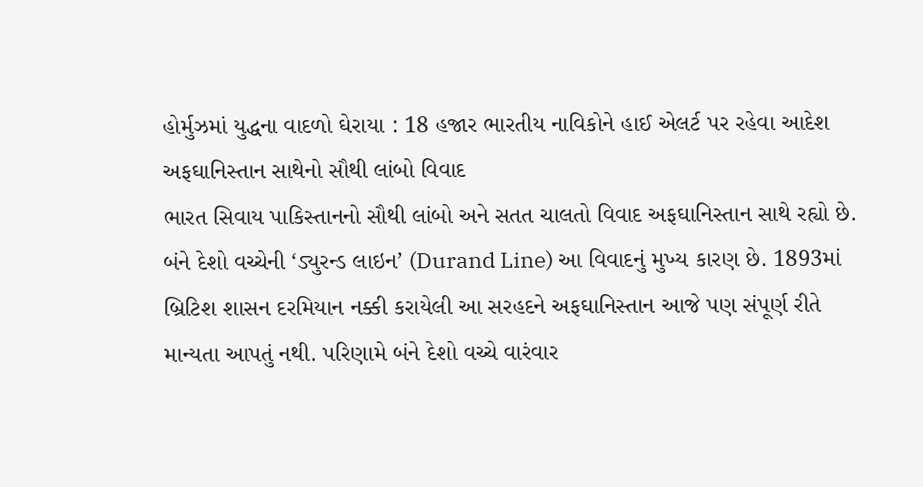હોર્મુઝમાં યુદ્ધના વાદળો ઘેરાયા : 18 હજાર ભારતીય નાવિકોને હાઈ એલર્ટ પર રહેવા આદેશ
અફઘાનિસ્તાન સાથેનો સૌથી લાંબો વિવાદ
ભારત સિવાય પાકિસ્તાનનો સૌથી લાંબો અને સતત ચાલતો વિવાદ અફઘાનિસ્તાન સાથે રહ્યો છે. બંને દેશો વચ્ચેની ‘ડ્યુરન્ડ લાઇન’ (Durand Line) આ વિવાદનું મુખ્ય કારણ છે. 1893માં બ્રિટિશ શાસન દરમિયાન નક્કી કરાયેલી આ સરહદને અફઘાનિસ્તાન આજે પણ સંપૂર્ણ રીતે માન્યતા આપતું નથી. પરિણામે બંને દેશો વચ્ચે વારંવાર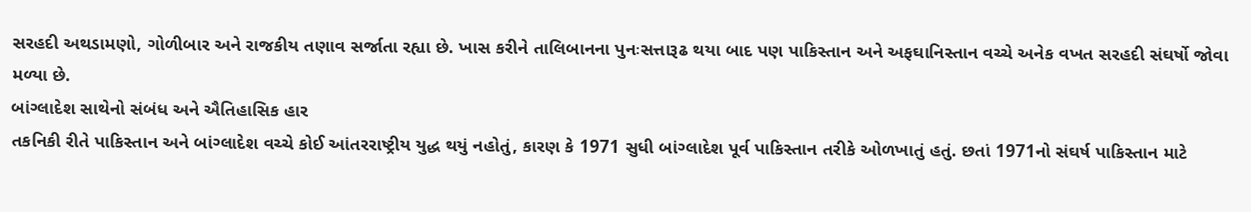સરહદી અથડામણો, ગોળીબાર અને રાજકીય તણાવ સર્જાતા રહ્યા છે. ખાસ કરીને તાલિબાનના પુનઃસત્તારૂઢ થયા બાદ પણ પાકિસ્તાન અને અફઘાનિસ્તાન વચ્ચે અનેક વખત સરહદી સંઘર્ષો જોવા મળ્યા છે.
બાંગ્લાદેશ સાથેનો સંબંધ અને ઐતિહાસિક હાર
તકનિકી રીતે પાકિસ્તાન અને બાંગ્લાદેશ વચ્ચે કોઈ આંતરરાષ્ટ્રીય યુદ્ધ થયું નહોતું, કારણ કે 1971 સુધી બાંગ્લાદેશ પૂર્વ પાકિસ્તાન તરીકે ઓળખાતું હતું. છતાં 1971નો સંઘર્ષ પાકિસ્તાન માટે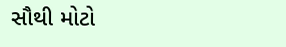સૌથી મોટો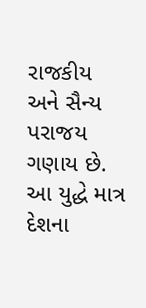રાજકીય અને સૈન્ય પરાજય ગણાય છે. આ યુદ્ધે માત્ર દેશના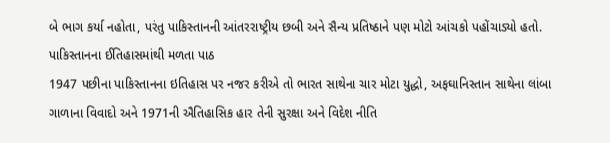બે ભાગ કર્યા નહોતા, પરંતુ પાકિસ્તાનની આંતરરાષ્ટ્રીય છબી અને સૈન્ય પ્રતિષ્ઠાને પણ મોટો આંચકો પહોંચાડ્યો હતો.
પાકિસ્તાનના ઈતિહાસમાંથી મળતા પાઠ
1947 પછીના પાકિસ્તાનના ઇતિહાસ પર નજર કરીએ તો ભારત સાથેના ચાર મોટા યુદ્ધો, અફઘાનિસ્તાન સાથેના લાંબા ગાળાના વિવાદો અને 1971ની ઐતિહાસિક હાર તેની સુરક્ષા અને વિદેશ નીતિ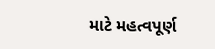માટે મહત્વપૂર્ણ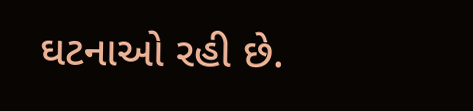ઘટનાઓ રહી છે.